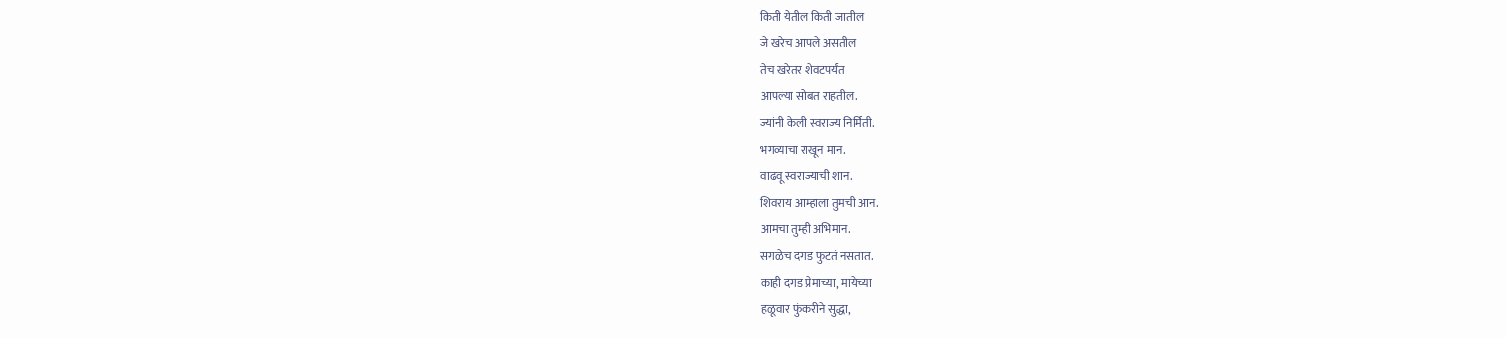किती येतील किती जातील
जे खरेच आपले असतील
तेच खरेतर शेवटपर्यंत
आपल्या सोबत राहतील.
ज्यांनी केली स्वराज्य निर्मिती.
भगव्याचा राखून मान.
वाढवू स्वराज्याची शान.
शिवराय आम्हाला तुमची आन.
आमचा तुम्ही अभिमान.
सगळेच दगड फुटतं नसतात.
काही दगड प्रेमाच्या, मायेच्या
हळूवार फुंकरीने सुद्धा,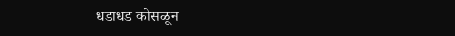धडाधड कोसळून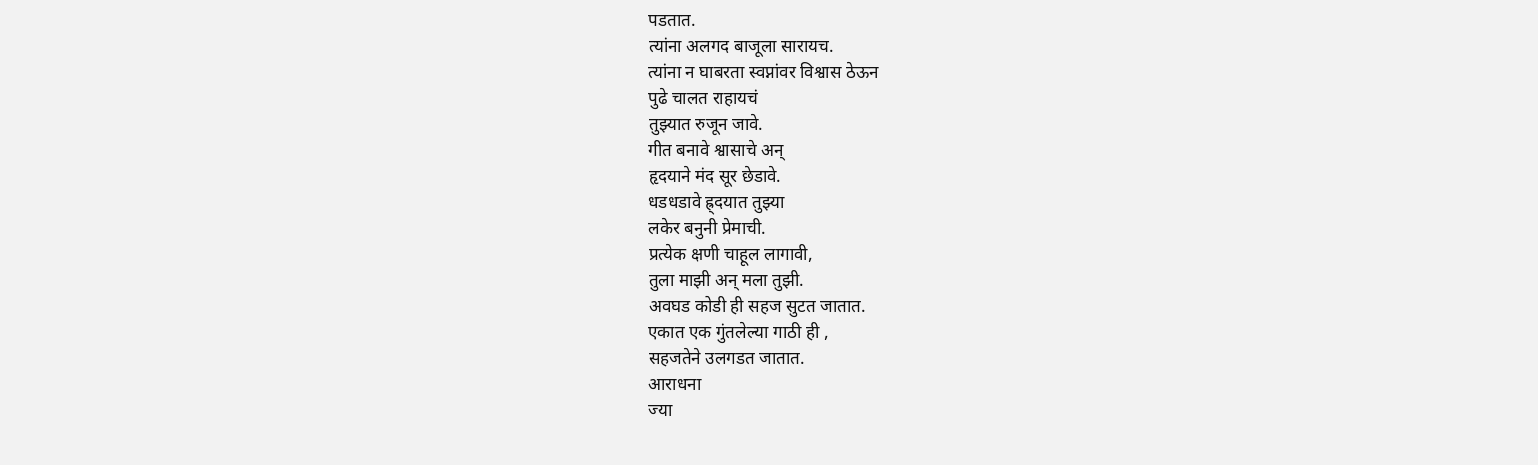पडतात.
त्यांना अलगद बाजूला सारायच.
त्यांना न घाबरता स्वप्नांवर विश्वास ठेऊन
पुढे चालत राहायचं
तुझ्यात रुजून जावे.
गीत बनावे श्वासाचे अन्
हृदयाने मंद सूर छेडावे.
धडधडावे ह्र्दयात तुझ्या
लकेर बनुनी प्रेमाची.
प्रत्येक क्षणी चाहूल लागावी,
तुला माझी अन् मला तुझी.
अवघड कोडी ही सहज सुटत जातात.
एकात एक गुंतलेल्या गाठी ही ,
सहजतेने उलगडत जातात.
आराधना
ज्या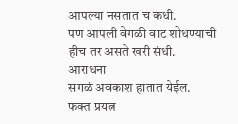आपल्या नसतात च कधी.
पण आपली वेगळी वाट शोधण्याची
हीच तर असते खरी संधी.
आराधना
सगळं अवकाश हातात येईल.
फक्त प्रयत्न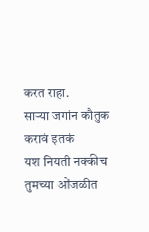करत राहा.
साऱ्या जगांन कौतुक करावं इतकं
यश नियती नक्कीच तुमच्या ओंजळीत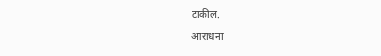टाकील.
आराधना